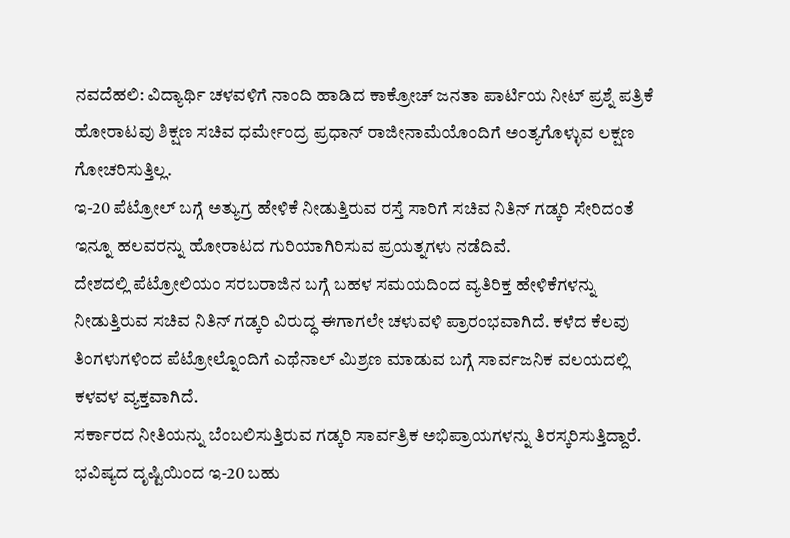ನವದೆಹಲಿ: ವಿದ್ಯಾರ್ಥಿ ಚಳವಳಿಗೆ ನಾಂದಿ ಹಾಡಿದ ಕಾಕ್ರೋಚ್ ಜನತಾ ಪಾರ್ಟಿಯ ನೀಟ್ ಪ್ರಶ್ನೆ ಪತ್ರಿಕೆ ಹೋರಾಟವು ಶಿಕ್ಷಣ ಸಚಿವ ಧರ್ಮೇಂದ್ರ ಪ್ರಧಾನ್ ರಾಜೀನಾಮೆಯೊಂದಿಗೆ ಅಂತ್ಯಗೊಳ್ಳುವ ಲಕ್ಷಣ ಗೋಚರಿಸುತ್ತಿಲ್ಲ.
ಇ-20 ಪೆಟ್ರೋಲ್ ಬಗ್ಗೆ ಅತ್ಯುಗ್ರ ಹೇಳಿಕೆ ನೀಡುತ್ತಿರುವ ರಸ್ತೆ ಸಾರಿಗೆ ಸಚಿವ ನಿತಿನ್ ಗಡ್ಕರಿ ಸೇರಿದಂತೆ ಇನ್ನೂ ಹಲವರನ್ನು ಹೋರಾಟದ ಗುರಿಯಾಗಿರಿಸುವ ಪ್ರಯತ್ನಗಳು ನಡೆದಿವೆ.
ದೇಶದಲ್ಲಿ ಪೆಟ್ರೋಲಿಯಂ ಸರಬರಾಜಿನ ಬಗ್ಗೆ ಬಹಳ ಸಮಯದಿಂದ ವ್ಯತಿರಿಕ್ತ ಹೇಳಿಕೆಗಳನ್ನು ನೀಡುತ್ತಿರುವ ಸಚಿವ ನಿತಿನ್ ಗಡ್ಕರಿ ವಿರುದ್ಧ ಈಗಾಗಲೇ ಚಳುವಳಿ ಪ್ರಾರಂಭವಾಗಿದೆ. ಕಳೆದ ಕೆಲವು ತಿಂಗಳುಗಳಿಂದ ಪೆಟ್ರೋಲ್ನೊಂದಿಗೆ ಎಥೆನಾಲ್ ಮಿಶ್ರಣ ಮಾಡುವ ಬಗ್ಗೆ ಸಾರ್ವಜನಿಕ ವಲಯದಲ್ಲಿ ಕಳವಳ ವ್ಯಕ್ತವಾಗಿದೆ.
ಸರ್ಕಾರದ ನೀತಿಯನ್ನು ಬೆಂಬಲಿಸುತ್ತಿರುವ ಗಡ್ಕರಿ ಸಾರ್ವತ್ರಿಕ ಅಭಿಪ್ರಾಯಗಳನ್ನು ತಿರಸ್ಕರಿಸುತ್ತಿದ್ದಾರೆ. ಭವಿಷ್ಯದ ದೃಷ್ಟಿಯಿಂದ ಇ-20 ಬಹು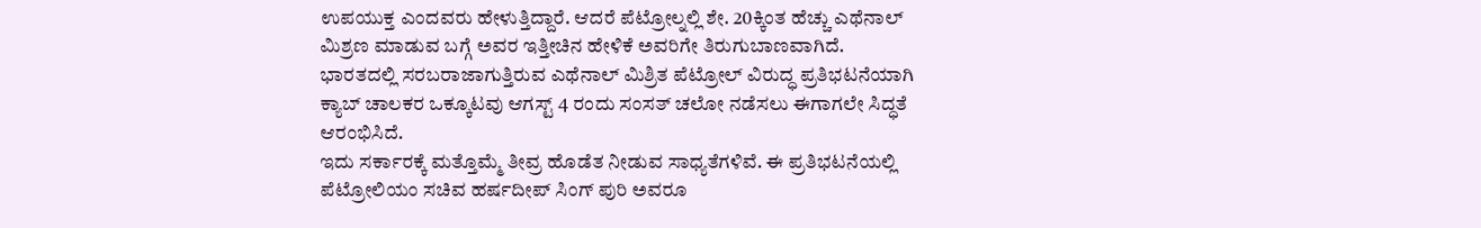ಉಪಯುಕ್ತ ಎಂದವರು ಹೇಳುತ್ತಿದ್ದಾರೆ. ಆದರೆ ಪೆಟ್ರೋಲ್ನಲ್ಲಿ ಶೇ. 20ಕ್ಕಿಂತ ಹೆಚ್ಚು ಎಥೆನಾಲ್ ಮಿಶ್ರಣ ಮಾಡುವ ಬಗ್ಗೆ ಅವರ ಇತ್ತೀಚಿನ ಹೇಳಿಕೆ ಅವರಿಗೇ ತಿರುಗುಬಾಣವಾಗಿದೆ.
ಭಾರತದಲ್ಲಿ ಸರಬರಾಜಾಗುತ್ತಿರುವ ಎಥೆನಾಲ್ ಮಿಶ್ರಿತ ಪೆಟ್ರೋಲ್ ವಿರುದ್ಧ ಪ್ರತಿಭಟನೆಯಾಗಿ ಕ್ಯಾಬ್ ಚಾಲಕರ ಒಕ್ಕೂಟವು ಆಗಸ್ಟ್ 4 ರಂದು ಸಂಸತ್ ಚಲೋ ನಡೆಸಲು ಈಗಾಗಲೇ ಸಿದ್ಧತೆ ಆರಂಭಿಸಿದೆ.
ಇದು ಸರ್ಕಾರಕ್ಕೆ ಮತ್ತೊಮ್ಮೆ ತೀವ್ರ ಹೊಡೆತ ನೀಡುವ ಸಾಧ್ಯತೆಗಳಿವೆ. ಈ ಪ್ರತಿಭಟನೆಯಲ್ಲಿ ಪೆಟ್ರೋಲಿಯಂ ಸಚಿವ ಹರ್ಷದೀಪ್ ಸಿಂಗ್ ಪುರಿ ಅವರೂ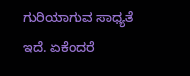ಗುರಿಯಾಗುವ ಸಾಧ್ಯತೆ ಇದೆ. ಏಕೆಂದರೆ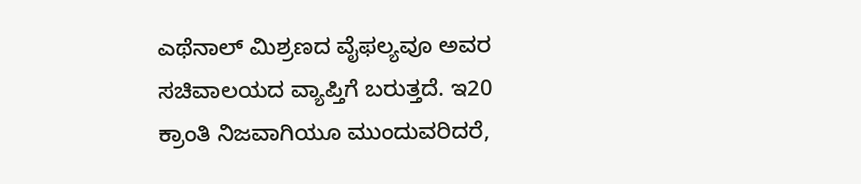ಎಥೆನಾಲ್ ಮಿಶ್ರಣದ ವೈಫಲ್ಯವೂ ಅವರ ಸಚಿವಾಲಯದ ವ್ಯಾಪ್ತಿಗೆ ಬರುತ್ತದೆ. ಇ20 ಕ್ರಾಂತಿ ನಿಜವಾಗಿಯೂ ಮುಂದುವರಿದರೆ,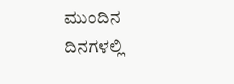ಮುಂದಿನ ದಿನಗಳಲ್ಲಿ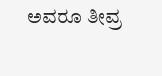ಅವರೂ ತೀವ್ರ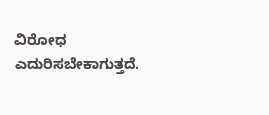ವಿರೋಧ ಎದುರಿಸಬೇಕಾಗುತ್ತದೆ.